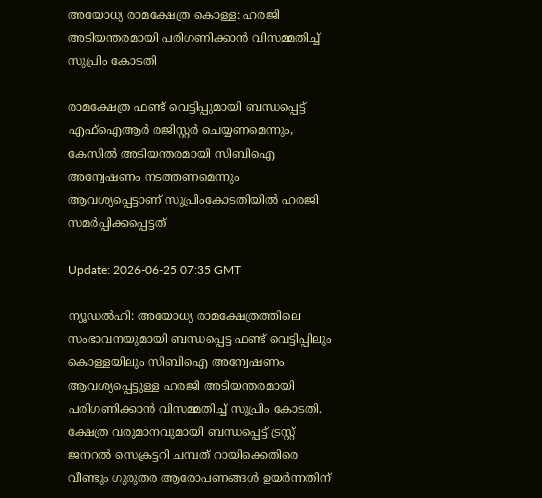അയോധ്യ രാമക്ഷേത്ര കൊള്ള: ഹരജി അടിയന്തരമായി പരിഗണിക്കാൻ വിസമ്മതിച്ച്‌ സുപ്രിം കോടതി

രാമക്ഷേത്ര ഫണ്ട് വെട്ടിപ്പുമായി ബന്ധപ്പെട്ട് എഫ്ഐആർ രജിസ്റ്റർ ചെയ്യണമെന്നും, കേസിൽ അടിയന്തരമായി സിബിഐ അന്വേഷണം നടത്തണമെന്നും ആവശ്യപ്പെട്ടാണ് സുപ്രിംകോടതിയിൽ ഹരജി സമർപ്പിക്കപ്പെട്ടത്

Update: 2026-06-25 07:35 GMT

ന്യൂഡൽഹി: അയോധ്യ രാമക്ഷേത്രത്തിലെ സംഭാവനയുമായി ബന്ധപ്പെട്ട ഫണ്ട് വെട്ടിപ്പിലും കൊള്ളയിലും സിബിഐ അന്വേഷണം ആവശ്യപ്പെട്ടുള്ള ഹരജി അടിയന്തരമായി പരിഗണിക്കാൻ വിസമ്മതിച്ച് സുപ്രിം കോടതി. ക്ഷേത്ര വരുമാനവുമായി ബന്ധപ്പെട്ട് ട്രസ്റ്റ് ജനറൽ സെക്രട്ടറി ചമ്പത് റായിക്കെതിരെ വീണ്ടും ഗുരുതര ആരോപണങ്ങൾ ഉയർന്നതിന്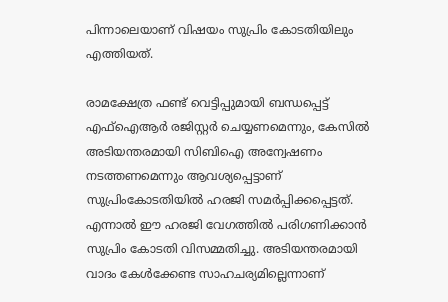പിന്നാലെയാണ് വിഷയം സുപ്രിം കോടതിയിലും എത്തിയത്.

രാമക്ഷേത്ര ഫണ്ട് വെട്ടിപ്പുമായി ബന്ധപ്പെട്ട് എഫ്ഐആർ രജിസ്റ്റർ ചെയ്യണമെന്നും, കേസിൽ അടിയന്തരമായി സിബിഐ അന്വേഷണം നടത്തണമെന്നും ആവശ്യപ്പെട്ടാണ് സുപ്രിംകോടതിയിൽ ഹരജി സമർപ്പിക്കപ്പെട്ടത്. എന്നാൽ ഈ ഹരജി വേഗത്തിൽ പരിഗണിക്കാൻ സുപ്രിം കോടതി വിസമ്മതിച്ചു. അടിയന്തരമായി വാദം കേൾക്കേണ്ട സാഹചര്യമില്ലെന്നാണ്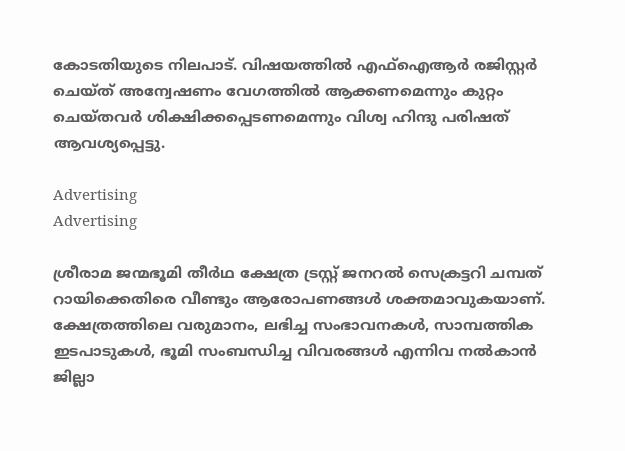കോടതിയുടെ നിലപാട്. വിഷയത്തിൽ എഫ്‌ഐആർ രജിസ്റ്റർ ചെയ്ത് അന്വേഷണം വേഗത്തിൽ ആക്കണമെന്നും കുറ്റം ചെയ്തവർ ശിക്ഷിക്കപ്പെടണമെന്നും വിശ്വ ഹിന്ദു പരിഷത് ആവശ്യപ്പെട്ടു.

Advertising
Advertising

ശ്രീരാമ ജന്മഭൂമി തീർഥ ക്ഷേത്ര ട്രസ്റ്റ് ജനറൽ സെക്രട്ടറി ചമ്പത് റായിക്കെതിരെ വീണ്ടും ആരോപണങ്ങൾ ശക്തമാവുകയാണ്. ക്ഷേത്രത്തിലെ വരുമാനം, ലഭിച്ച സംഭാവനകൾ, സാമ്പത്തിക ഇടപാടുകൾ, ഭൂമി സംബന്ധിച്ച വിവരങ്ങൾ എന്നിവ നൽകാൻ ജില്ലാ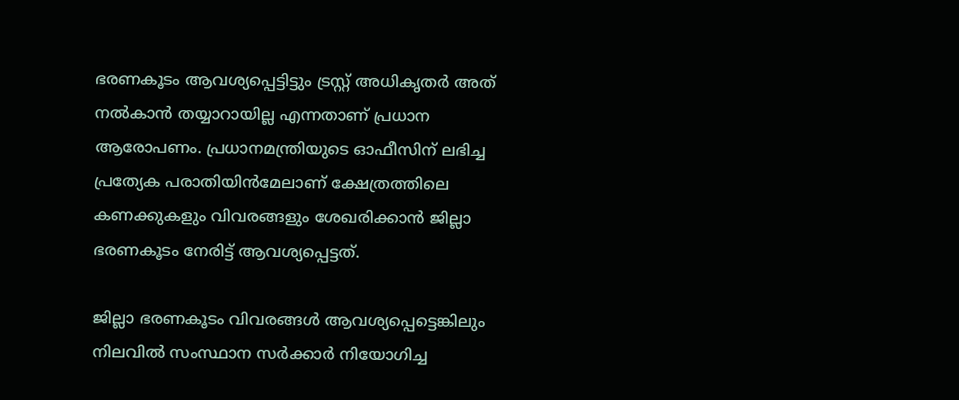ഭരണകൂടം ആവശ്യപ്പെട്ടിട്ടും ട്രസ്റ്റ് അധികൃതർ അത് നൽകാൻ തയ്യാറായില്ല എന്നതാണ് പ്രധാന ആരോപണം. പ്രധാനമന്ത്രിയുടെ ഓഫീസിന് ലഭിച്ച പ്രത്യേക പരാതിയിൻമേലാണ് ക്ഷേത്രത്തിലെ കണക്കുകളും വിവരങ്ങളും ശേഖരിക്കാൻ ജില്ലാ ഭരണകൂടം നേരിട്ട് ആവശ്യപ്പെട്ടത്.

ജില്ലാ ഭരണകൂടം വിവരങ്ങൾ ആവശ്യപ്പെട്ടെങ്കിലും നിലവിൽ സംസ്ഥാന സർക്കാർ നിയോഗിച്ച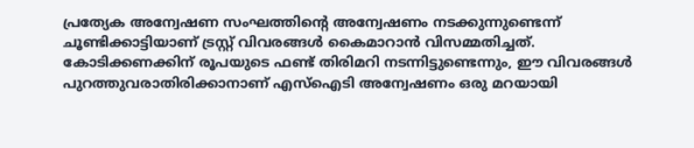പ്രത്യേക അന്വേഷണ സംഘത്തിന്റെ അന്വേഷണം നടക്കുന്നുണ്ടെന്ന് ചൂണ്ടിക്കാട്ടിയാണ് ട്രസ്റ്റ് വിവരങ്ങൾ കൈമാറാൻ വിസമ്മതിച്ചത്. കോടിക്കണക്കിന് രൂപയുടെ ഫണ്ട് തിരിമറി നടന്നിട്ടുണ്ടെന്നും, ഈ വിവരങ്ങൾ പുറത്തുവരാതിരിക്കാനാണ് എസ്ഐടി അന്വേഷണം ഒരു മറയായി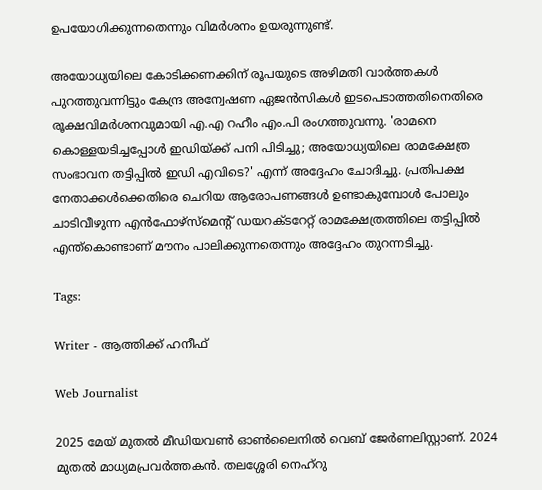ഉപയോഗിക്കുന്നതെന്നും വിമർശനം ഉയരുന്നുണ്ട്.

അയോധ്യയിലെ കോടിക്കണക്കിന് രൂപയുടെ അഴിമതി വാർത്തകൾ പുറത്തുവന്നിട്ടും കേന്ദ്ര അന്വേഷണ ഏജൻസികൾ ഇടപെടാത്തതിനെതിരെ രൂക്ഷവിമർശനവുമായി എ.എ റഹീം എം.പി രംഗത്തുവന്നു. 'രാമനെ കൊള്ളയടിച്ചപ്പോൾ ഇഡിയ്ക്ക് പനി പിടിച്ചു; അയോധ്യയിലെ രാമക്ഷേത്ര സംഭാവന തട്ടിപ്പിൽ ഇഡി എവിടെ?' എന്ന് അദ്ദേഹം ചോദിച്ചു. പ്രതിപക്ഷ നേതാക്കൾക്കെതിരെ ചെറിയ ആരോപണങ്ങൾ ഉണ്ടാകുമ്പോൾ പോലും ചാടിവീഴുന്ന എൻഫോഴ്സ്മെന്റ് ഡയറക്ടറേറ്റ് രാമക്ഷേത്രത്തിലെ തട്ടിപ്പിൽ എന്ത്കൊണ്ടാണ് മൗനം പാലിക്കുന്നതെന്നും അദ്ദേഹം തുറന്നടിച്ചു.

Tags:

Writer - ആത്തിക്ക് ഹനീഫ്

Web Journalist

2025 മേയ് മുതൽ മീഡിയവൺ ഓൺലൈനിൽ വെബ് ജേർണലിസ്റ്റാണ്. 2024 മുതൽ മാധ്യമപ്രവർത്തകൻ. തലശ്ശേരി നെഹ്‌റു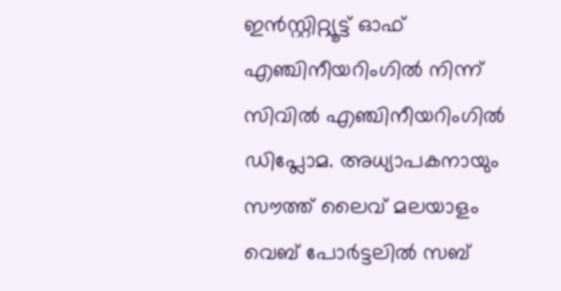ഇൻസ്റ്റിറ്റ്യൂട്ട് ഓഫ് എഞ്ചിനീയറിംഗിൽ നിന്ന് സിവിൽ എഞ്ചിനീയറിംഗിൽ ഡിപ്ലോമ. അധ്യാപകനായും സൗത്ത് ലൈവ് മലയാളം വെബ് പോർട്ടലിൽ സബ്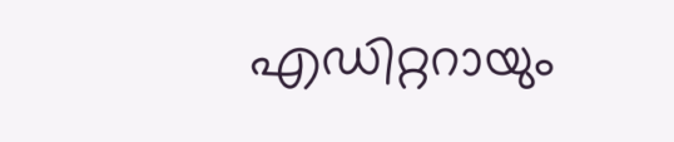എഡിറ്ററായും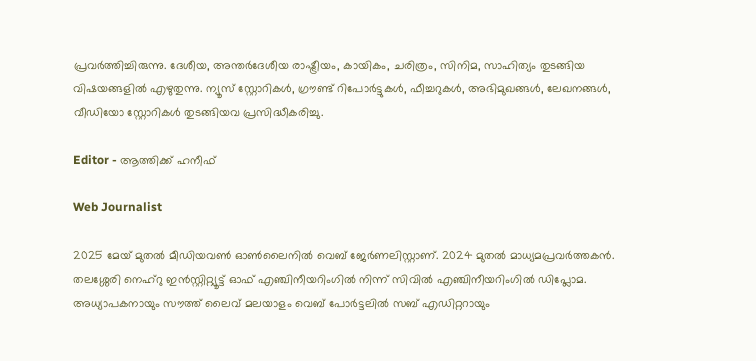പ്രവർത്തിച്ചിരുന്നു. ദേശീയ, അന്തർദേശീയ രാഷ്ട്രീയം, കായികം, ചരിത്രം, സിനിമ, സാഹിത്യം തുടങ്ങിയ വിഷയങ്ങളിൽ എഴുതുന്നു. ന്യൂസ് സ്റ്റോറികൾ, ഗ്രൗണ്ട് റിപോർട്ടുകൾ, ഫീച്ചറുകൾ, അഭിമുഖങ്ങൾ, ലേഖനങ്ങൾ, വീഡിയോ സ്റ്റോറികൾ തുടങ്ങിയവ പ്രസിദ്ധീകരിച്ചു.

Editor - ആത്തിക്ക് ഹനീഫ്

Web Journalist

2025 മേയ് മുതൽ മീഡിയവൺ ഓൺലൈനിൽ വെബ് ജേർണലിസ്റ്റാണ്. 2024 മുതൽ മാധ്യമപ്രവർത്തകൻ. തലശ്ശേരി നെഹ്‌റു ഇൻസ്റ്റിറ്റ്യൂട്ട് ഓഫ് എഞ്ചിനീയറിംഗിൽ നിന്ന് സിവിൽ എഞ്ചിനീയറിംഗിൽ ഡിപ്ലോമ. അധ്യാപകനായും സൗത്ത് ലൈവ് മലയാളം വെബ് പോർട്ടലിൽ സബ് എഡിറ്ററായും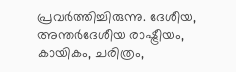പ്രവർത്തിച്ചിരുന്നു. ദേശീയ, അന്തർദേശീയ രാഷ്ട്രീയം, കായികം, ചരിത്രം,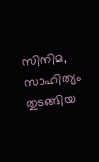സിനിമ, സാഹിത്യം തുടങ്ങിയ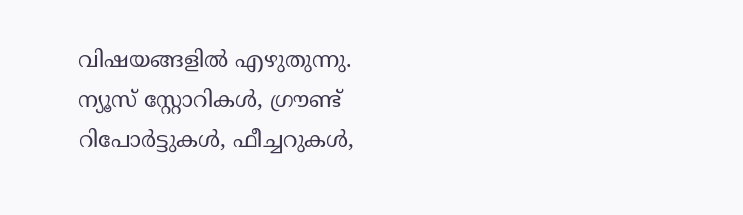വിഷയങ്ങളിൽ എഴുതുന്നു. ന്യൂസ് സ്റ്റോറികൾ, ഗ്രൗണ്ട് റിപോർട്ടുകൾ, ഫീച്ചറുകൾ,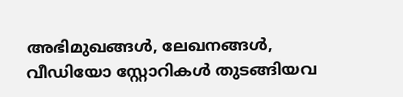അഭിമുഖങ്ങൾ, ലേഖനങ്ങൾ, വീഡിയോ സ്റ്റോറികൾ തുടങ്ങിയവ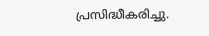പ്രസിദ്ധീകരിച്ചു.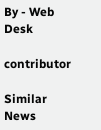By - Web Desk

contributor

Similar News